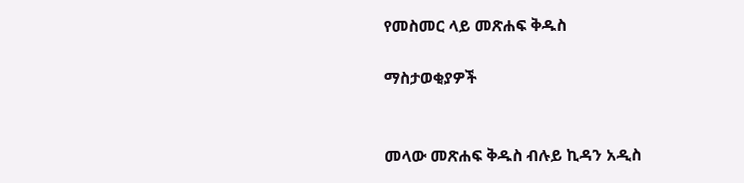የመስመር ላይ መጽሐፍ ቅዱስ

ማስታወቂያዎች


መላው መጽሐፍ ቅዱስ ብሉይ ኪዳን አዲስ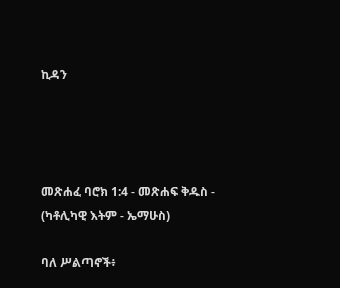ኪዳን




መጽሐፈ ባሮክ 1:4 - መጽሐፍ ቅዱስ - (ካቶሊካዊ እትም - ኤማሁስ)

ባለ ሥልጣኖች፥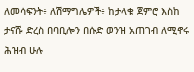ለመሳፍንት፥ ለሽማግሌዎች፥ ከታላቁ ጀምሮ እስከ ታናሹ ድረስ በባቢሎን በሱድ ወንዝ አጠገብ ለሚኖሩ ሕዝብ ሁሉ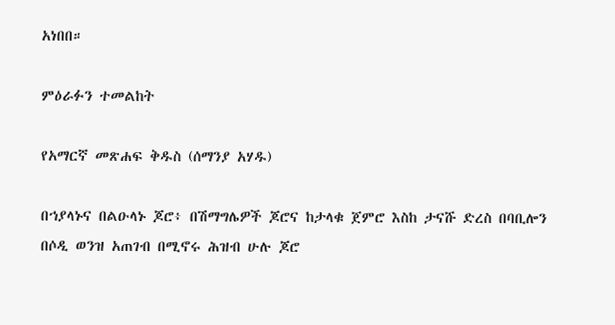አነበበ።

ምዕራፉን ተመልከት

የአማርኛ መጽሐፍ ቅዱስ (ሰማንያ አሃዱ)

በኀያላኑና በልዑላኑ ጆሮ፥ በሽማግሌዎች ጆሮና ከታላቁ ጀምሮ እስከ ታናሹ ድረስ በባቢሎን በሶዲ ወንዝ አጠገብ በሚኖሩ ሕዝብ ሁሉ ጆሮ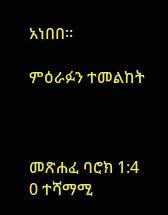አነበበ።

ምዕራፉን ተመልከት



መጽሐፈ ባሮክ 1:4
0 ተሻማሚ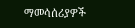ማመሳሰሪያዎች